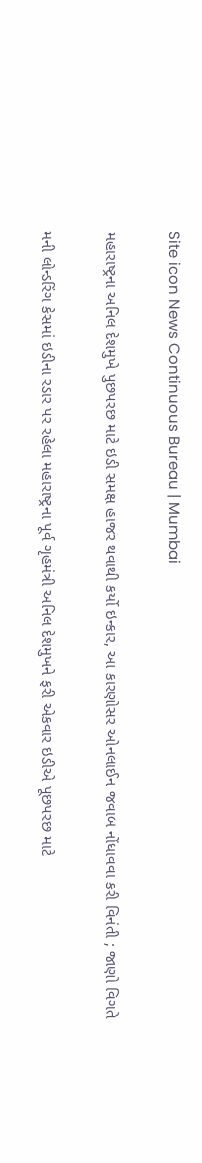Site icon News Continuous Bureau | Mumbai

મહારાષ્ટ્રના અનિલ દેશમુખે પુછપરછ માટે ઇડી સમક્ષ હાજર થવાથી કર્યો ઇન્કાર, આ કારણોસર ઓનલાઈન જવાબ નોંધાવવા કરી વિનંતી ; જાણો વિગતે

મની લોન્ડરિંગ કેસમાં ઇડીના રડાર પર રહેલા મહારાષ્ટ્રના પૂર્વ ગૃહમંત્રી અનિલ દેશમુખને ફરી એકવાર ઇડીએ પૂછપરછ માટે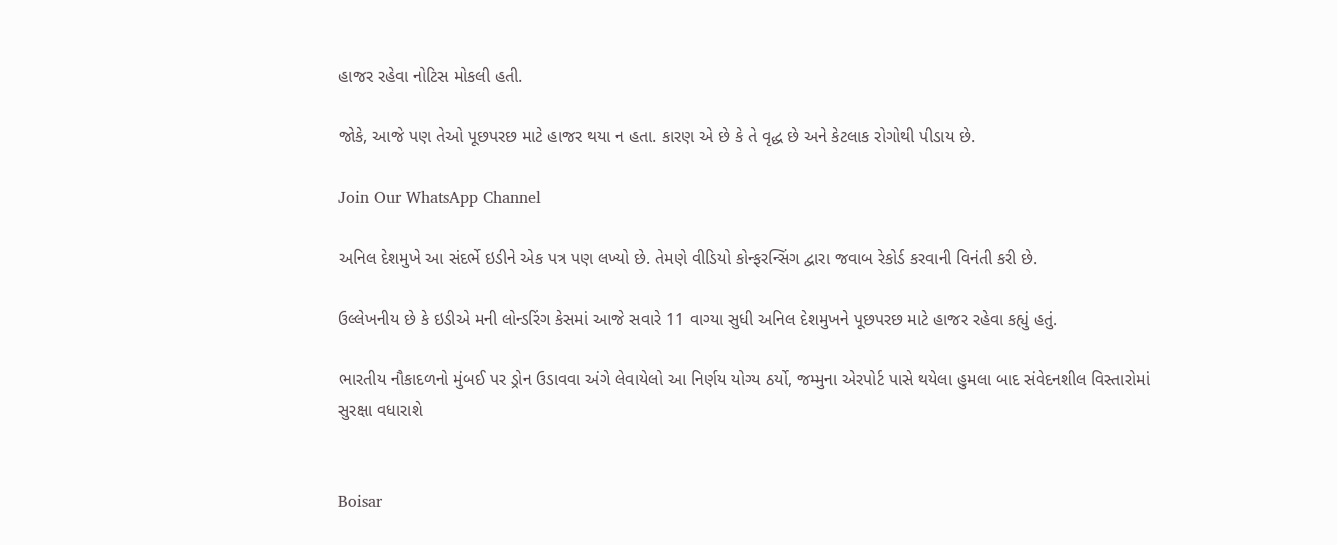હાજર રહેવા નોટિસ મોકલી હતી.

જોકે, આજે પણ તેઓ પૂછપરછ માટે હાજર થયા ન હતા. કારણ એ છે કે તે વૃદ્ધ છે અને કેટલાક રોગોથી પીડાય છે.

Join Our WhatsApp Channel

અનિલ દેશમુખે આ સંદર્ભે ઇડીને એક પત્ર પણ લખ્યો છે. તેમણે વીડિયો કોન્ફરન્સિંગ દ્વારા જવાબ રેકોર્ડ કરવાની વિનંતી કરી છે.

ઉલ્લેખનીય છે કે ઇડીએ મની લોન્ડરિંગ કેસમાં આજે સવારે 11 વાગ્યા સુધી અનિલ દેશમુખને પૂછપરછ માટે હાજર રહેવા કહ્યું હતું.

ભારતીય નૌકાદળનો મુંબઈ પર ડ્રોન ઉડાવવા અંગે લેવાયેલો આ નિર્ણય યોગ્ય ઠર્યો, જમ્મુના એરપોર્ટ પાસે થયેલા હુમલા બાદ સંવેદનશીલ વિસ્તારોમાં સુરક્ષા વધારાશે


Boisar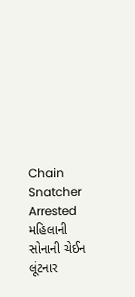Chain Snatcher Arrested મહિલાની સોનાની ચેઈન લૂંટનાર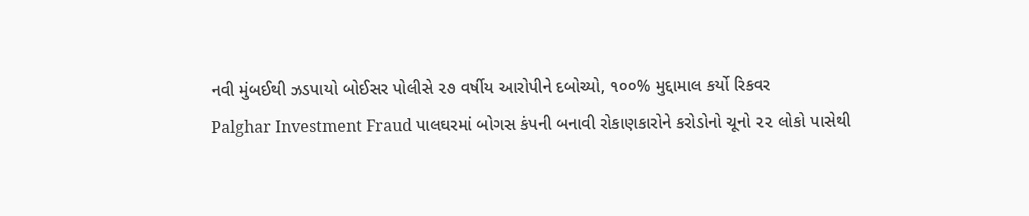નવી મુંબઈથી ઝડપાયો બોઈસર પોલીસે ૨૭ વર્ષીય આરોપીને દબોચ્યો, ૧૦૦% મુદ્દામાલ કર્યો રિકવર
Palghar Investment Fraud પાલઘરમાં બોગસ કંપની બનાવી રોકાણકારોને કરોડોનો ચૂનો ૨૨ લોકો પાસેથી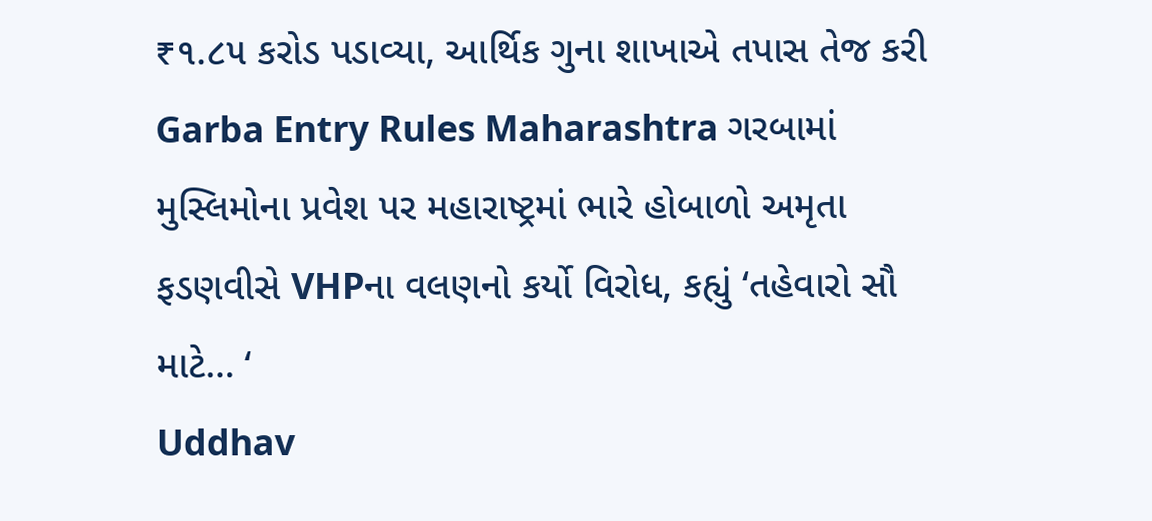₹૧.૮૫ કરોડ પડાવ્યા, આર્થિક ગુના શાખાએ તપાસ તેજ કરી
Garba Entry Rules Maharashtra ગરબામાં મુસ્લિમોના પ્રવેશ પર મહારાષ્ટ્રમાં ભારે હોબાળો અમૃતા ફડણવીસે VHPના વલણનો કર્યો વિરોધ, કહ્યું ‘તહેવારો સૌ માટે… ‘
Uddhav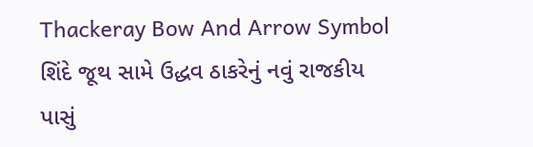Thackeray Bow And Arrow Symbol શિંદે જૂથ સામે ઉદ્ધવ ઠાકરેનું નવું રાજકીય પાસું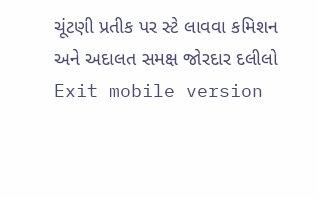ચૂંટણી પ્રતીક પર સ્ટે લાવવા કમિશન અને અદાલત સમક્ષ જોરદાર દલીલો
Exit mobile version